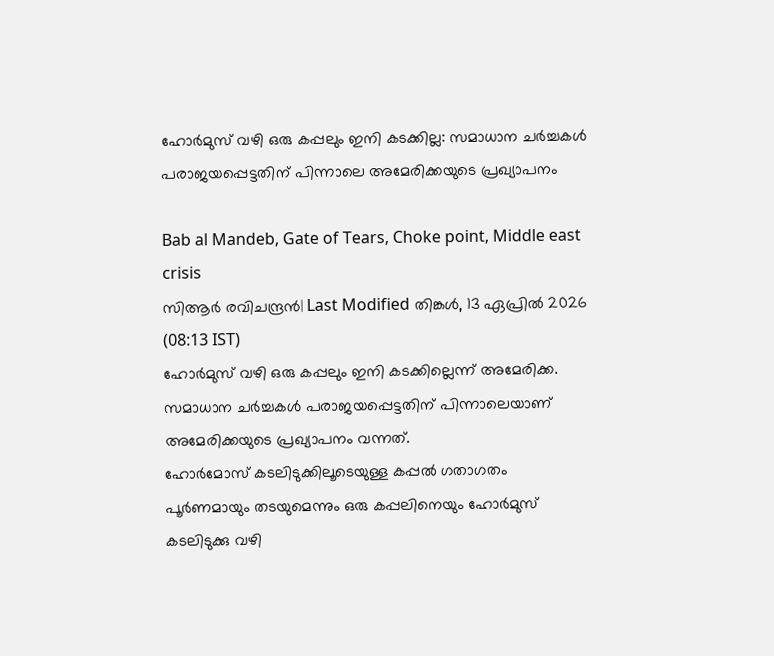ഹോര്‍മുസ് വഴി ഒരു കപ്പലും ഇനി കടക്കില്ല: സമാധാന ചര്‍ച്ചകള്‍ പരാജയപ്പെട്ടതിന് പിന്നാലെ അമേരിക്കയുടെ പ്രഖ്യാപനം

Bab al Mandeb, Gate of Tears, Choke point, Middle east crisis
സിആര്‍ രവിചന്ദ്രന്‍| Last Modified തിങ്കള്‍, 13 ഏപ്രില്‍ 2026 (08:13 IST)
ഹോര്‍മുസ് വഴി ഒരു കപ്പലും ഇനി കടക്കില്ലെന്ന് അമേരിക്ക. സമാധാന ചര്‍ച്ചകള്‍ പരാജയപ്പെട്ടതിന് പിന്നാലെയാണ് അമേരിക്കയുടെ പ്രഖ്യാപനം വന്നത്.
ഹോര്‍മോസ് കടലിടുക്കിലൂടെയുള്ള കപ്പല്‍ ഗതാഗതം പൂര്‍ണമായും തടയുമെന്നും ഒരു കപ്പലിനെയും ഹോര്‍മുസ് കടലിടുക്കു വഴി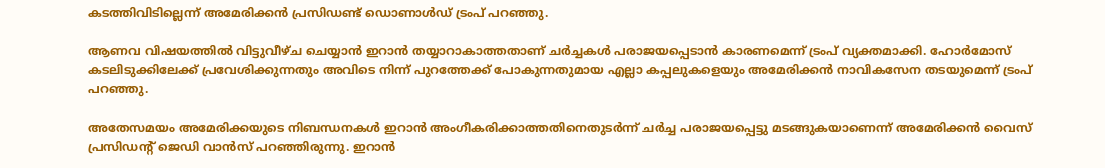കടത്തിവിടില്ലെന്ന് അമേരിക്കന്‍ പ്രസിഡണ്ട് ഡൊണാള്‍ഡ് ട്രംപ് പറഞ്ഞു.

ആണവ വിഷയത്തില്‍ വിട്ടുവീഴ്ച ചെയ്യാന്‍ ഇറാന്‍ തയ്യാറാകാത്തതാണ് ചര്‍ച്ചകള്‍ പരാജയപ്പെടാന്‍ കാരണമെന്ന് ട്രംപ് വ്യക്തമാക്കി. ഹോര്‍മോസ് കടലിടുക്കിലേക്ക് പ്രവേശിക്കുന്നതും അവിടെ നിന്ന് പുറത്തേക്ക് പോകുന്നതുമായ എല്ലാ കപ്പലുകളെയും അമേരിക്കന്‍ നാവികസേന തടയുമെന്ന് ട്രംപ് പറഞ്ഞു.

അതേസമയം അമേരിക്കയുടെ നിബന്ധനകള്‍ ഇറാന്‍ അംഗീകരിക്കാത്തതിനെതുടര്‍ന്ന് ചര്‍ച്ച പരാജയപ്പെട്ടു മടങ്ങുകയാണെന്ന് അമേരിക്കന്‍ വൈസ് പ്രസിഡന്റ് ജെഡി വാന്‍സ് പറഞ്ഞിരുന്നു. ഇറാന്‍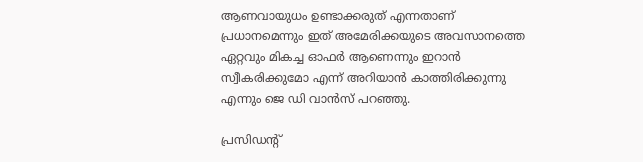ആണവായുധം ഉണ്ടാക്കരുത് എന്നതാണ് പ്രധാനമെന്നും ഇത് അമേരിക്കയുടെ അവസാനത്തെ ഏറ്റവും മികച്ച ഓഫര്‍ ആണെന്നും ഇറാന്‍ സ്വീകരിക്കുമോ എന്ന് അറിയാന്‍ കാത്തിരിക്കുന്നു എന്നും ജെ ഡി വാന്‍സ് പറഞ്ഞു.

പ്രസിഡന്റ്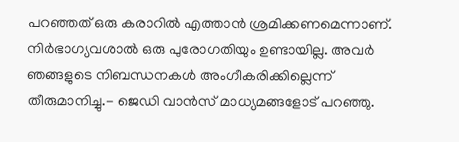പറഞ്ഞത് ഒരു കരാറില്‍ എത്താന്‍ ശ്രമിക്കണമെന്നാണ്. നിര്‍ഭാഗ്യവശാല്‍ ഒരു പുരോഗതിയും ഉണ്ടായില്ല. അവര്‍ ഞങ്ങളുടെ നിബന്ധനകള്‍ അംഗീകരിക്കില്ലെന്ന് തീരുമാനിച്ചു.- ജെഡി വാന്‍സ് മാധ്യമങ്ങളോട് പറഞ്ഞു.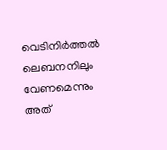വെടിനിര്‍ത്തല്‍ ലെബനനിലും വേണമെന്നും അത്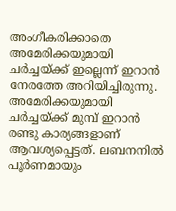അംഗീകരിക്കാതെ അമേരിക്കയുമായി ചര്‍ച്ചയ്ക്ക് ഇല്ലെന്ന് ഇറാന്‍ നേരത്തേ അറിയിച്ചിരുന്നു. അമേരിക്കയുമായി ചര്‍ച്ചയ്ക്ക് മുമ്പ് ഇറാന്‍ രണ്ടു കാര്യങ്ങളാണ് ആവശ്യപ്പെട്ടത്. ലബനനില്‍ പൂര്‍ണമായും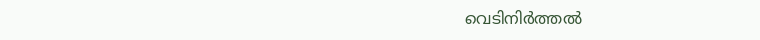വെടിനിര്‍ത്തല്‍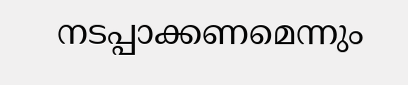നടപ്പാക്കണമെന്നും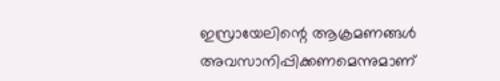ഇസ്രായേലിന്റെ ആക്രമണങ്ങള്‍ അവസാനിപ്പിക്കണമെന്നുമാണ്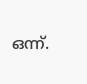ഒന്ന്.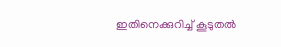ഇതിനെക്കുറിച്ച് കൂടുതല്‍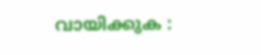വായിക്കുക :